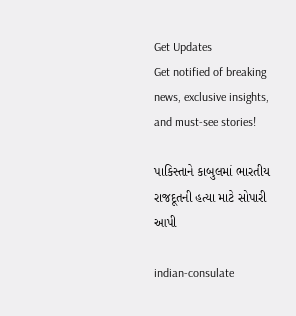Get Updates
Get notified of breaking news, exclusive insights, and must-see stories!

પાકિસ્તાને કાબુલમાં ભારતીય રાજદૂતની હત્યા માટે સોપારી આપી

indian-consulate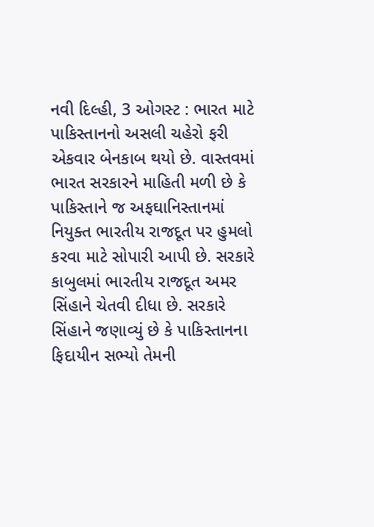નવી દિલ્હી, 3 ઓગસ્ટ : ભારત માટે પાકિસ્તાનનો અસલી ચહેરો ફરી એકવાર બેનકાબ થયો છે. વાસ્તવમાં ભારત સરકારને માહિતી મળી છે કે પાકિસ્તાને જ અફઘાનિસ્તાનમાં નિયુક્ત ભારતીય રાજદૂત પર હુમલો કરવા માટે સોપારી આપી છે. સરકારે કાબુલમાં ભારતીય રાજદૂત અમર સિંહાને ચેતવી દીધા છે. સરકારે સિંહાને જણાવ્યું છે કે પાકિસ્તાનના ફિદાયીન સભ્યો તેમની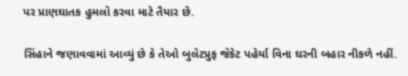પર પ્રાણઘાતક હુમલો કરવા માટે તૈયાર છે.

સિંહાને જણાવવામાં આવ્યું છે કે તેઓ બુલેટપ્રુફ જેકેટ પહેર્યા વિના ઘરની બહાર નીકળે નહીં.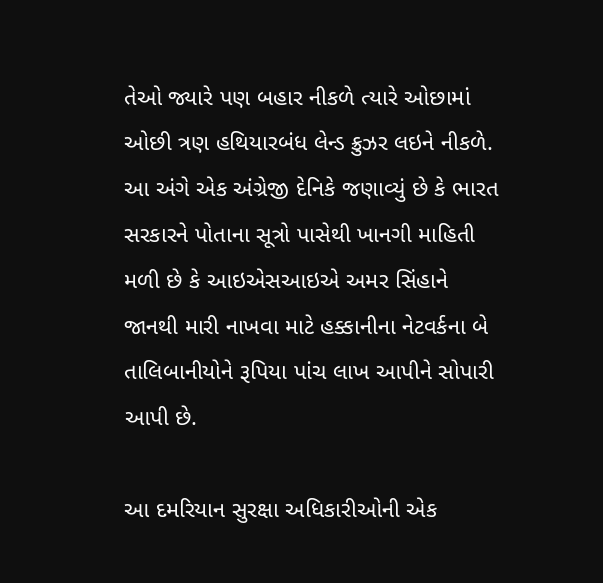તેઓ જ્યારે પણ બહાર નીકળે ત્યારે ઓછામાં ઓછી ત્રણ હથિયારબંધ લેન્ડ ક્રુઝર લઇને નીકળે. આ અંગે એક અંગ્રેજી દેનિકે જણાવ્યું છે કે ભારત સરકારને પોતાના સૂત્રો પાસેથી ખાનગી માહિતી મળી છે કે આઇએસઆઇએ અમર સિંહાને જાનથી મારી નાખવા માટે હક્કાનીના નેટવર્કના બે તાલિબાનીયોને રૂપિયા પાંચ લાખ આપીને સોપારી આપી છે.

આ દમરિયાન સુરક્ષા અધિકારીઓની એક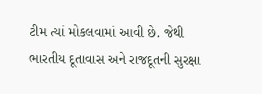ટીમ ત્યાં મોકલવામાં આવી છે. જેથી ભારતીય દૂતાવાસ અને રાજદૂતની સુરક્ષા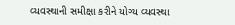વ્યવસ્થાની સમીક્ષા કરીને યોગ્ય વ્યવસ્થા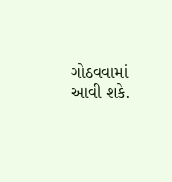ગોઠવવામાં આવી શકે.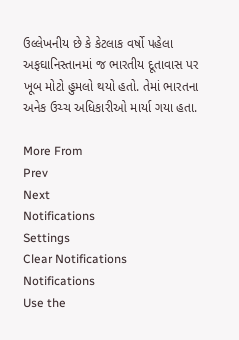ઉલ્લેખનીય છે કે કેટલાક વર્ષો પહેલા અફઘાનિસ્તાનમાં જ ભારતીય દૂતાવાસ પર ખૂબ મોટો હુમલો થયો હતો. તેમાં ભારતના અનેક ઉચ્ચ અધિકારીઓ માર્યા ગયા હતા.

More From
Prev
Next
Notifications
Settings
Clear Notifications
Notifications
Use the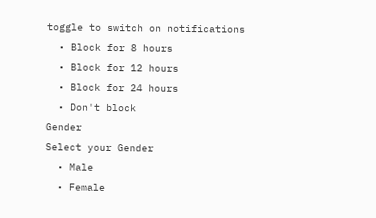toggle to switch on notifications
  • Block for 8 hours
  • Block for 12 hours
  • Block for 24 hours
  • Don't block
Gender
Select your Gender
  • Male
  • Female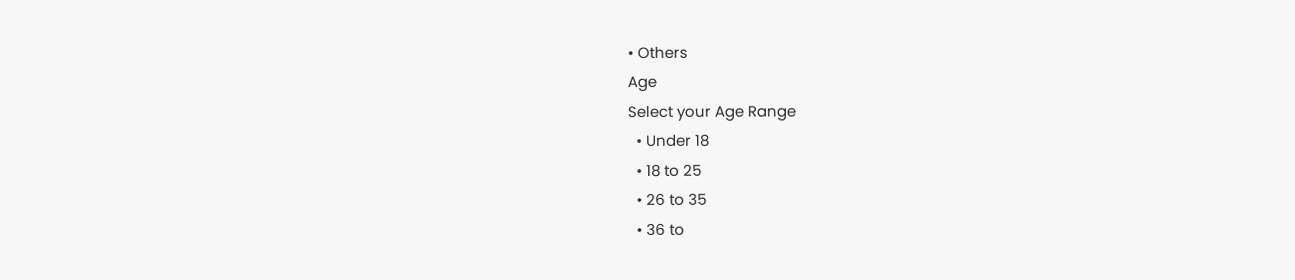• Others
Age
Select your Age Range
  • Under 18
  • 18 to 25
  • 26 to 35
  • 36 to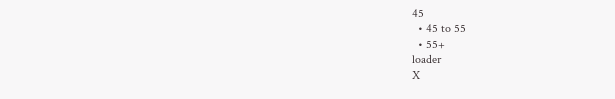45
  • 45 to 55
  • 55+
loader
X